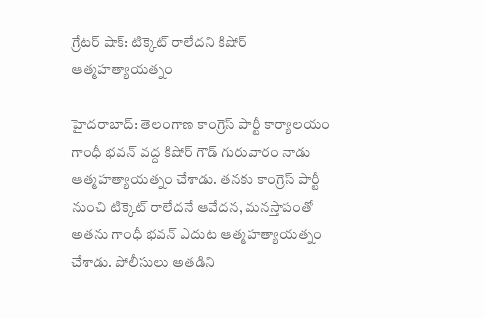గ్రేటర్ షాక్: టిక్కెట్ రాలేదని కిషోర్ ఆత్మహత్యాయత్నం

హైదరాబాద్: తెలంగాణ కాంగ్రెస్ పార్టీ కార్యాలయం గాంధీ భవన్ వద్ద కిషోర్ గౌడ్ గురువారం నాడు ఆత్మహత్యాయత్నం చేశాడు. తనకు కాంగ్రెస్ పార్టీ నుంచి టిక్కెట్ రాలేదనే ఆవేదన, మనస్తాపంతో అతను గాంధీ భవన్ ఎదుట ఆత్మహత్యాయత్నం చేశాడు. పోలీసులు అతడిని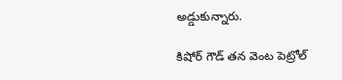అడ్డుకున్నారు.

కిషోర్ గౌడ్ తన వెంట పెట్రోల్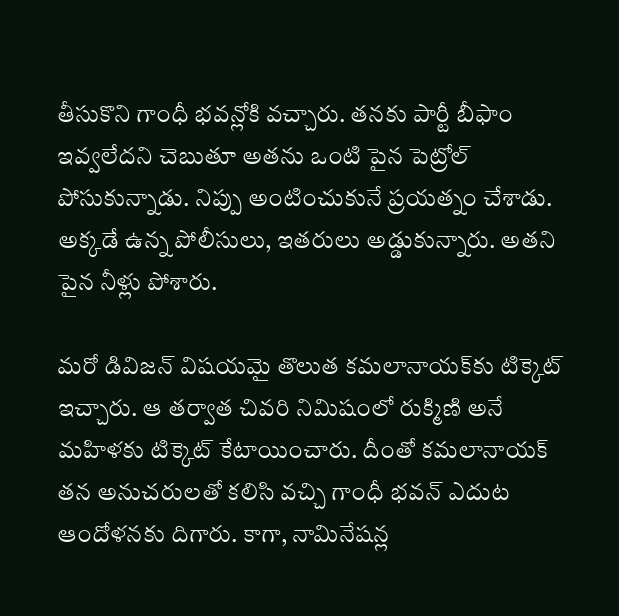తీసుకొని గాంధీ భవన్లోకి వచ్చారు. తనకు పార్టీ బీఫాం ఇవ్వలేదని చెబుతూ అతను ఒంటి పైన పెట్రోల్ పోసుకున్నాడు. నిప్పు అంటించుకునే ప్రయత్నం చేశాడు. అక్కడే ఉన్న పోలీసులు, ఇతరులు అడ్డుకున్నారు. అతని పైన నీళ్లు పోశారు.

మరో డివిజన్ విషయమై తొలుత కమలానాయక్‌కు టిక్కెట్ ఇచ్చారు. ఆ తర్వాత చివరి నిమిషంలో రుక్మిణి అనే మహిళకు టిక్కెట్ కేటాయించారు. దీంతో కమలానాయక్ తన అనుచరులతో కలిసి వచ్చి గాంధీ భవన్ ఎదుట ఆందోళనకు దిగారు. కాగా, నామినేషన్ల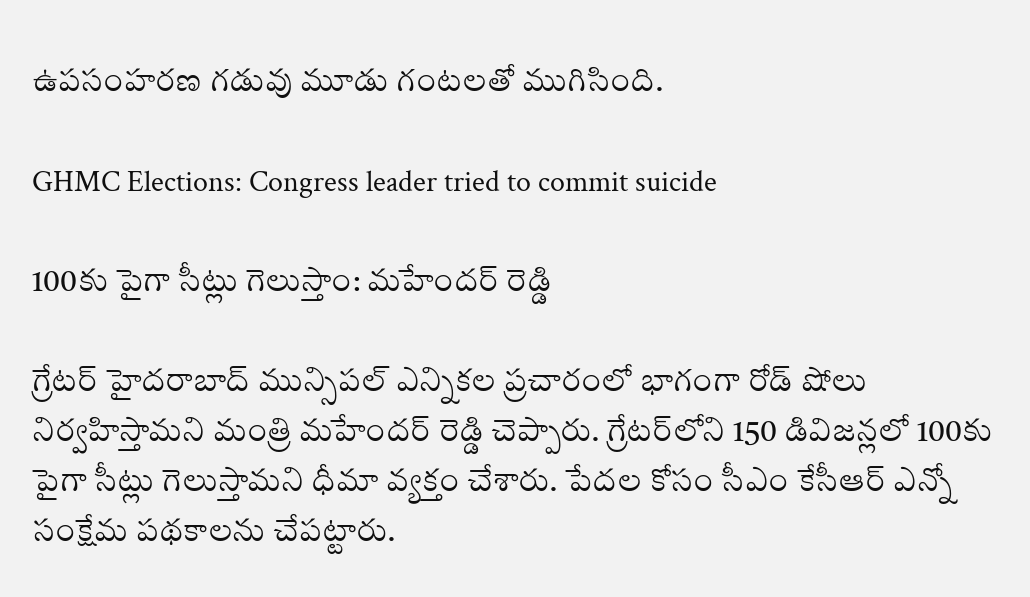ఉపసంహరణ గడువు మూడు గంటలతో ముగిసింది.

GHMC Elections: Congress leader tried to commit suicide

100కు పైగా సీట్లు గెలుస్తాం: మహేందర్ రెడ్డి

గ్రేటర్ హైదరాబాద్ మున్సిపల్ ఎన్నికల ప్రచారంలో భాగంగా రోడ్ షోలు నిర్వహిస్తామని మంత్రి మహేందర్ రెడ్డి చెప్పారు. గ్రేటర్‌లోని 150 డివిజన్లలో 100కు పైగా సీట్లు గెలుస్తామని ధీమా వ్యక్తం చేశారు. పేదల కోసం సీఎం కేసీఆర్ ఎన్నో సంక్షేమ పథకాలను చేపట్టారు.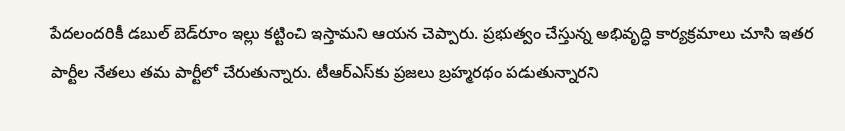పేదలందరికీ డబుల్ బెడ్‌రూం ఇల్లు కట్టించి ఇస్తామని ఆయన చెప్పారు. ప్రభుత్వం చేస్తున్న అభివృద్ధి కార్యక్రమాలు చూసి ఇతర పార్టీల నేతలు తమ పార్టీలో చేరుతున్నారు. టీఆర్‌ఎస్‌కు ప్రజలు బ్రహ్మరథం పడుతున్నారని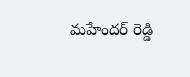మహేందర్ రెడ్డి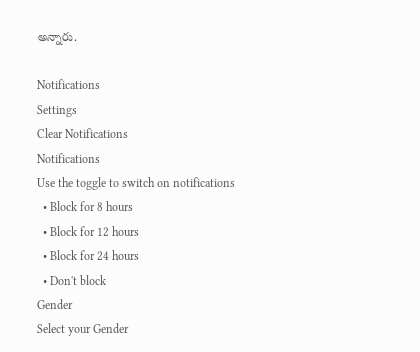అన్నారు.

Notifications
Settings
Clear Notifications
Notifications
Use the toggle to switch on notifications
  • Block for 8 hours
  • Block for 12 hours
  • Block for 24 hours
  • Don't block
Gender
Select your Gender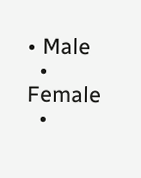• Male
  • Female
  •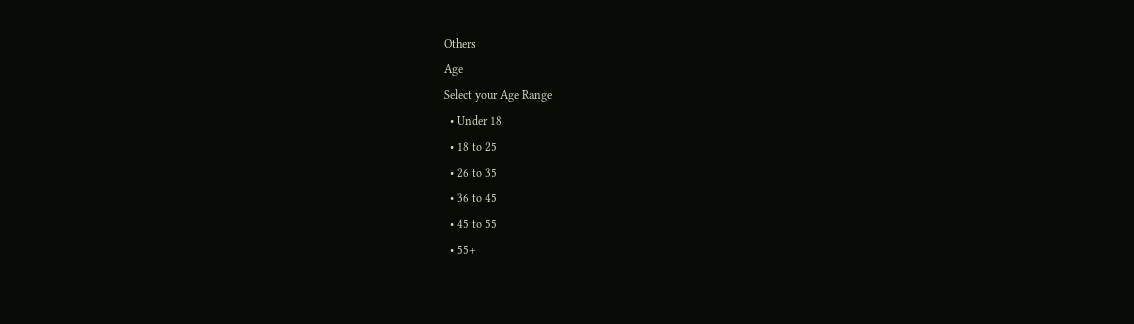Others
Age
Select your Age Range
  • Under 18
  • 18 to 25
  • 26 to 35
  • 36 to 45
  • 45 to 55
  • 55+